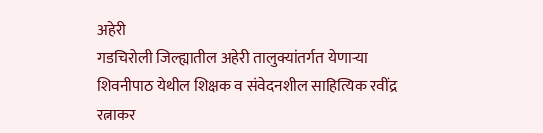अहेरी
गडचिरोली जिल्ह्यातील अहेरी तालुक्यांतर्गत येणाऱ्या शिवनीपाठ येथील शिक्षक व संवेदनशील साहित्यिक रवींद्र रत्नाकर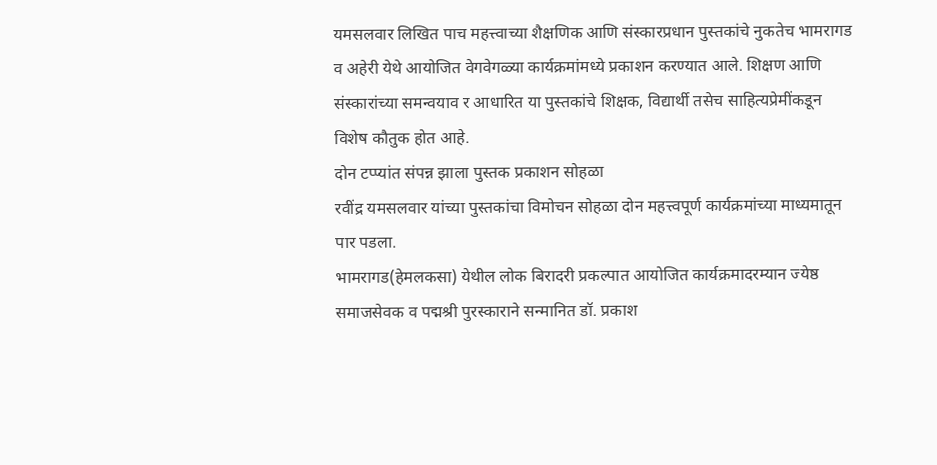यमसलवार लिखित पाच महत्त्वाच्या शैक्षणिक आणि संस्कारप्रधान पुस्तकांचे नुकतेच भामरागड व अहेरी येथे आयोजित वेगवेगळ्या कार्यक्रमांमध्ये प्रकाशन करण्यात आले. शिक्षण आणि संस्कारांच्या समन्वयाव र आधारित या पुस्तकांचे शिक्षक, विद्यार्थी तसेच साहित्यप्रेमींकडून विशेष कौतुक होत आहे.
दोन टप्प्यांत संपन्न झाला पुस्तक प्रकाशन सोहळा
रवींद्र यमसलवार यांच्या पुस्तकांचा विमोचन सोहळा दोन महत्त्वपूर्ण कार्यक्रमांच्या माध्यमातून पार पडला.
भामरागड(हेमलकसा) येथील लोक बिरादरी प्रकल्पात आयोजित कार्यक्रमादरम्यान ज्येष्ठ समाजसेवक व पद्मश्री पुरस्काराने सन्मानित डॉ. प्रकाश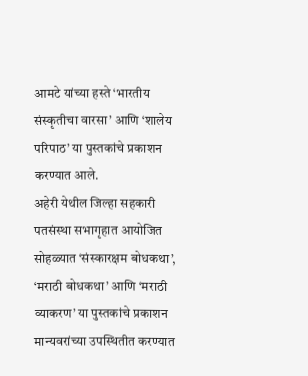आमटे यांच्या हस्ते ‘भारतीय संस्कृतीचा वारसा’ आणि ‘शालेय परिपाठ’ या पुस्तकांचे प्रकाशन करण्यात आले.
अहेरी येथील जिल्हा सहकारी पतसंस्था सभागृहात आयोजित सोहळ्यात ‘संस्कारक्षम बोधकथा’, ‘मराठी बोधकथा’ आणि ‘मराठी व्याकरण’ या पुस्तकांचे प्रकाशन मान्यवरांच्या उपस्थितीत करण्यात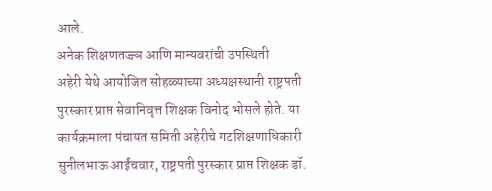आले.
अनेक शिक्षणतज्ज्ञ आणि मान्यवरांची उपस्थिती
अहेरी येथे आयोजित सोहळ्याच्या अध्यक्षस्थानी राष्ट्रपती पुरस्कार प्राप्त सेवानिवृत्त शिक्षक विनोद भोसले होते. या कार्यक्रमाला पंचायत समिती अहेरीचे गटशिक्षणाधिकारी सुनीलभाऊ आईंचवार, राष्ट्रपती पुरस्कार प्राप्त शिक्षक डॉ.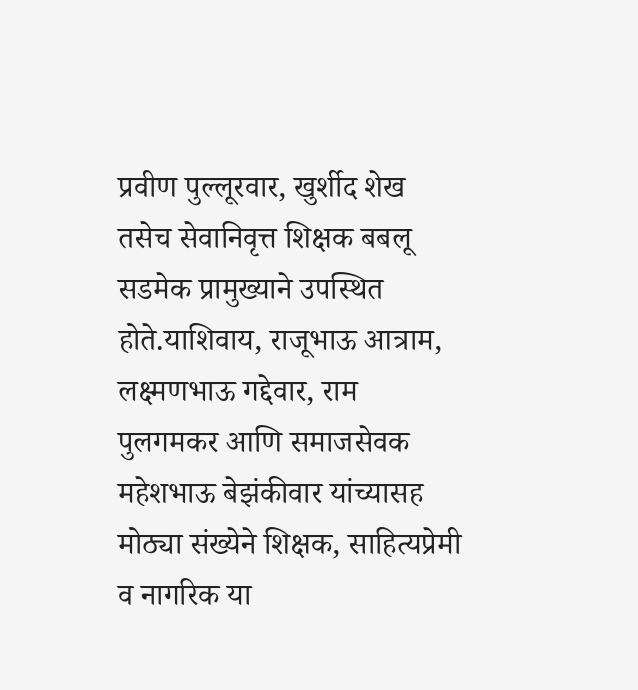प्रवीण पुल्लूरवार, खुर्शीद शेख तसेच सेवानिवृत्त शिक्षक बबलू सडमेक प्रामुख्याने उपस्थित होते.याशिवाय, राजूभाऊ आत्राम, लक्ष्मणभाऊ गद्देवार, राम पुलगमकर आणि समाजसेवक महेशभाऊ बेझंकीवार यांच्यासह मोठ्या संख्येने शिक्षक, साहित्यप्रेमी व नागरिक या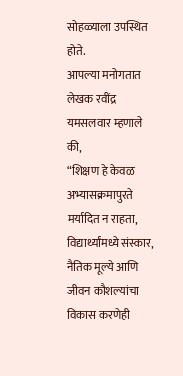सोहळ्याला उपस्थित होते.
आपल्या मनोगतात लेखक रवींद्र यमसलवार म्हणाले की,
“शिक्षण हे केवळ अभ्यासक्रमापुरते मर्यादित न राहता, विद्यार्थ्यांमध्ये संस्कार, नैतिक मूल्ये आणि जीवन कौशल्यांचा विकास करणेही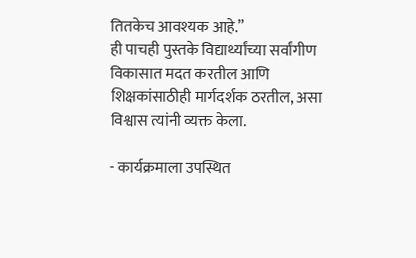तितकेच आवश्यक आहे.”
ही पाचही पुस्तके विद्यार्थ्यांच्या सर्वांगीण विकासात मदत करतील आणि शिक्षकांसाठीही मार्गदर्शक ठरतील, असा विश्वास त्यांनी व्यक्त केला.

- कार्यक्रमाला उपस्थित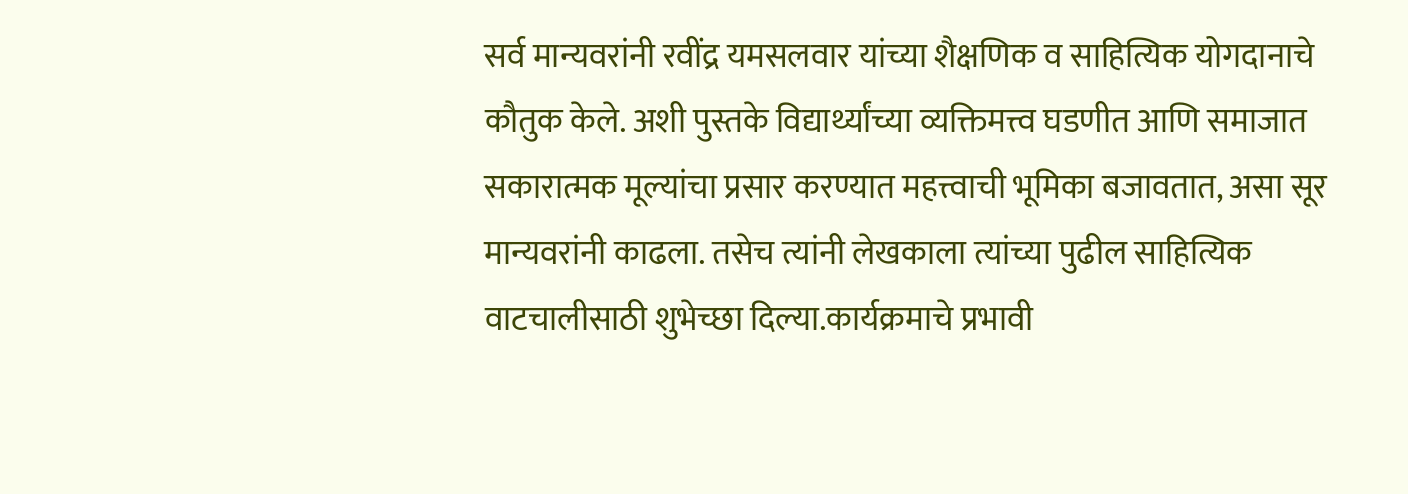सर्व मान्यवरांनी रवींद्र यमसलवार यांच्या शैक्षणिक व साहित्यिक योगदानाचे कौतुक केले. अशी पुस्तके विद्यार्थ्यांच्या व्यक्तिमत्त्व घडणीत आणि समाजात सकारात्मक मूल्यांचा प्रसार करण्यात महत्त्वाची भूमिका बजावतात, असा सूर मान्यवरांनी काढला. तसेच त्यांनी लेखकाला त्यांच्या पुढील साहित्यिक वाटचालीसाठी शुभेच्छा दिल्या.कार्यक्रमाचे प्रभावी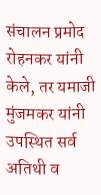संचालन प्रमोद रोहनकर यांनी केले, तर यमाजी मुंजमकर यांनी उपस्थित सर्व अतिथी व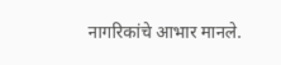नागरिकांचे आभार मानले.